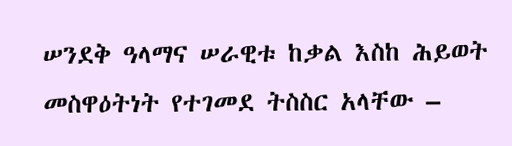ሠንደቅ ዓላማና ሠራዊቱ ከቃል እስከ ሕይወት መስዋዕትነት የተገመደ ትስስር አላቸው –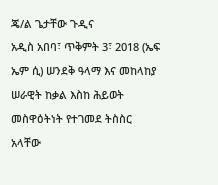ጄ/ል ጌታቸው ጉዲና
አዲስ አበባ፣ ጥቅምት 3፣ 2018 (ኤፍ ኤም ሲ) ሠንደቅ ዓላማ እና መከላከያ ሠራዊት ከቃል እስከ ሕይወት መስዋዕትነት የተገመደ ትስስር አላቸው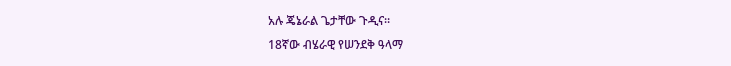አሉ ጄኔራል ጌታቸው ጉዲና።
18ኛው ብሄራዊ የሠንደቅ ዓላማ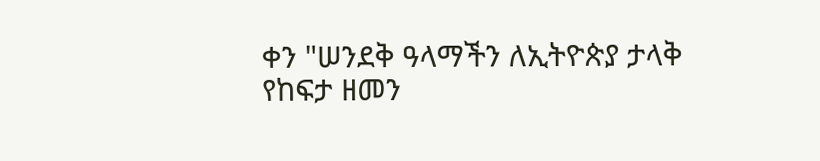ቀን "ሠንደቅ ዓላማችን ለኢትዮጵያ ታላቅ የከፍታ ዘመን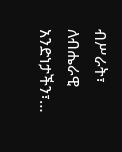ብሥራት፣ ለብሔራዊ አንድነታችን፣…